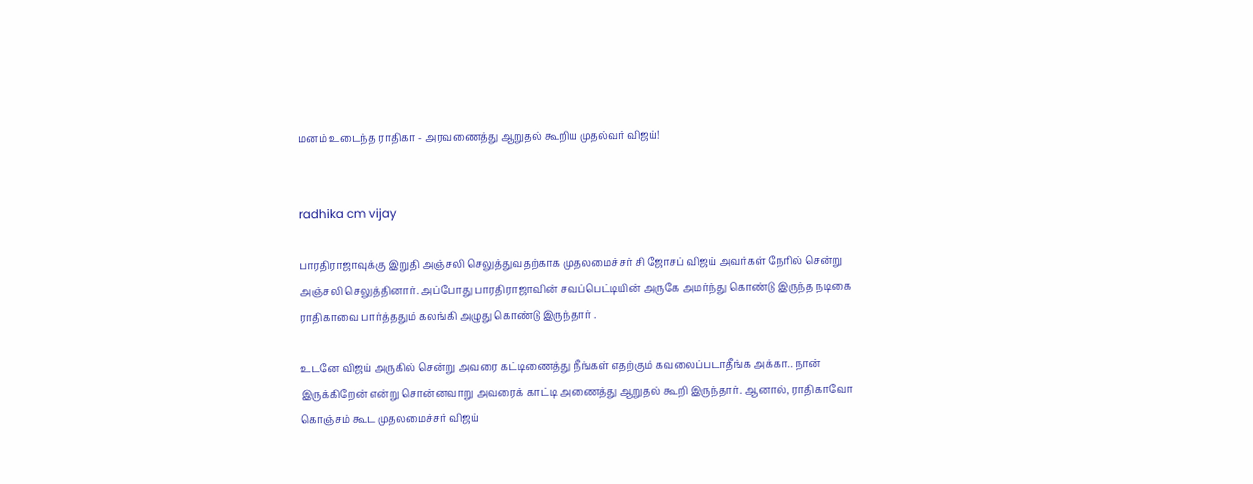மனம் உடைந்த ராதிகா - அரவணைத்து ஆறுதல் கூறிய முதல்வர் விஜய்!


radhika cm vijay

பாரதிராஜாவுக்கு இறுதி அஞ்சலி செலுத்துவதற்காக முதலமைச்சர் சி ஜோசப் விஜய் அவர்கள் நேரில் சென்று அஞ்சலி செலுத்தினார். அப்போது பாரதிராஜாவின் சவப்பெட்டியின் அருகே அமர்ந்து கொண்டு இருந்த நடிகை ராதிகாவை பார்த்ததும் கலங்கி அழுது கொண்டு இருந்தார் .

உடனே விஜய் அருகில் சென்று அவரை கட்டிணைத்து நீங்கள் எதற்கும் கவலைப்படாதீங்க அக்கா.. நான் இருக்கிறேன் என்று சொன்னவாறு அவரைக் காட்டி அணைத்து ஆறுதல் கூறி இருந்தார். ஆனால், ராதிகாவோ கொஞ்சம் கூட முதலமைச்சர் விஜய்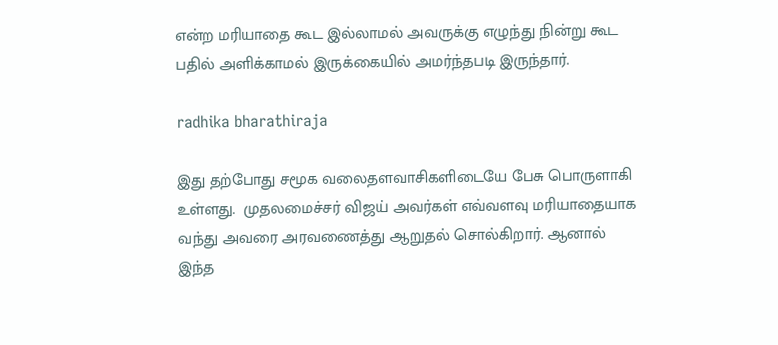என்ற மரியாதை கூட இல்லாமல் அவருக்கு எழுந்து நின்று கூட பதில் அளிக்காமல் இருக்கையில் அமர்ந்தபடி இருந்தார்.

radhika bharathiraja

இது தற்போது சமூக வலைதளவாசிகளிடையே பேசு பொருளாகி உள்ளது.  முதலமைச்சர் விஜய் அவர்கள் எவ்வளவு மரியாதையாக வந்து அவரை அரவணைத்து ஆறுதல் சொல்கிறார். ஆனால் இந்த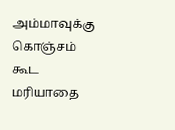அம்மாவுக்கு கொஞ்சம் கூட மரியாதை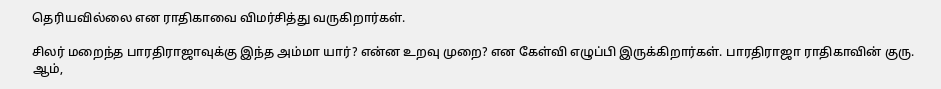தெரியவில்லை என ராதிகாவை விமர்சித்து வருகிறார்கள்.

சிலர் மறைந்த பாரதிராஜாவுக்கு இந்த அம்மா யார்? என்ன உறவு முறை? என கேள்வி எழுப்பி இருக்கிறார்கள். பாரதிராஜா ராதிகாவின் குரு. ஆம்,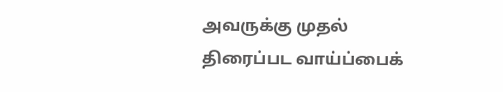அவருக்கு முதல் திரைப்பட வாய்ப்பைக்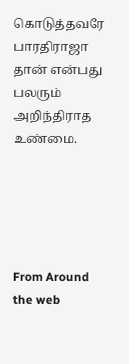கொடுத்தவரே பாரதிராஜா தான் என்பது பலரும் அறிந்திராத உண்மை.





From Around the web